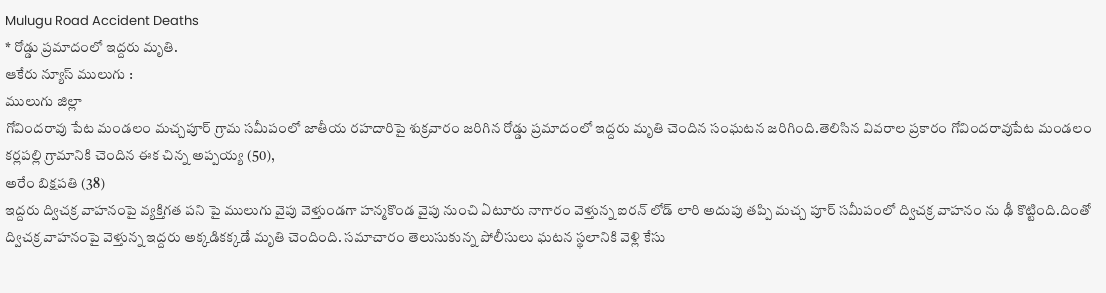Mulugu Road Accident Deaths
* రోడ్డు ప్రమాదంలో ఇద్దరు మృతి.
ఆకేరు న్యూస్ ములుగు :
ములుగు జిల్లా
గోవిందరావు పేట మండలం మచ్చపూర్ గ్రామ సమీపంలో జాతీయ రహదారిపై శుక్రవారం జరిగిన రోడ్డు ప్రమాదంలో ఇద్దరు మృతి చెందిన సంఘటన జరిగింది.తెలిసిన వివరాల ప్రకారం గోవిందరావుపేట మండలం కర్లపల్లి గ్రామానికి చెందిన ఈక చిన్న అప్పయ్య (50),
అరేం బిక్షపతి (38)
ఇద్దరు ద్విచక్ర వాహనంపై వ్యక్తిగత పని పై ములుగు వైపు వెళ్తుండగా హన్మకొండ వైపు నుంచి ఏటూరు నాగారం వెళ్తున్న ఐరన్ లోడ్ లారి అదుపు తప్పి మచ్చ పూర్ సమీపంలో ద్విచక్ర వాహనం ను ఢీ కొట్టింది.దింతో ద్విచక్ర వాహనంపై వెళ్తున్న ఇద్దరు అక్కడికక్కడే మృతి చెందింది. సమాచారం తెలుసుకున్న పోలీసులు ఘటన స్థలానికి వెళ్లి కేసు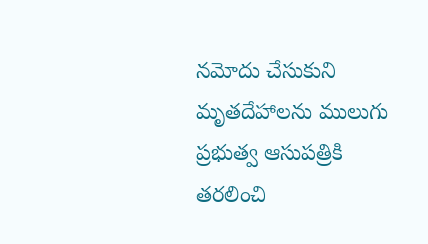నమోదు చేసుకుని మృతదేహాలను ములుగు ప్రభుత్వ ఆసుపత్రికి తరలించి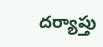దర్యాప్తు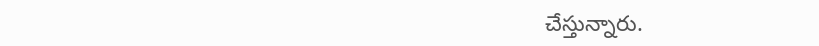చేస్తున్నారు.